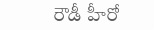రౌడీ హీరో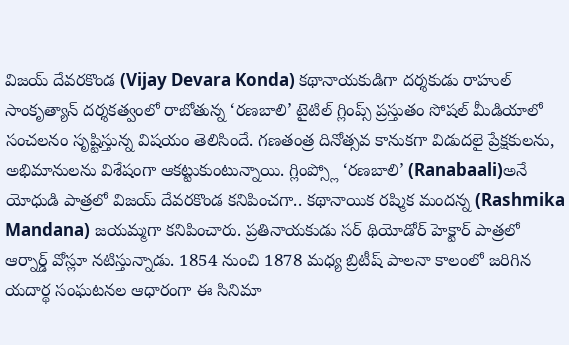విజయ్ దేవరకొండ (Vijay Devara Konda) కథానాయకుడిగా దర్శకుడు రాహుల్ సాంకృత్యాన్ దర్శకత్వంలో రాబోతున్న ‘రణబాలి’ టైటిల్ గ్లింప్స్ ప్రస్తుతం సోషల్ మీడియాలో సంచలనం సృష్టిస్తున్న విషయం తెలిసిందే. గణతంత్ర దినోత్సవ కానుకగా విడుదలై ప్రేక్షకులను, అభిమానులను విశేషంగా ఆకట్టుకుంటున్నాయి. గ్లింప్స్లో ‘రణబాలి’ (Ranabaali)అనే యోధుడి పాత్రలో విజయ్ దేవరకొండ కనిపించగా.. కథానాయిక రష్మిక మందన్న (Rashmika Mandana) జయమ్మగా కనిపించారు. ప్రతినాయకుడు సర్ థియోడోర్ హెక్టార్ పాత్రలో ఆర్నార్డ్ వోస్లూ నటిస్తున్నాడు. 1854 నుంచి 1878 మధ్య బ్రిటీష్ పాలనా కాలంలో జరిగిన యదార్థ సంఘటనల ఆధారంగా ఈ సినిమా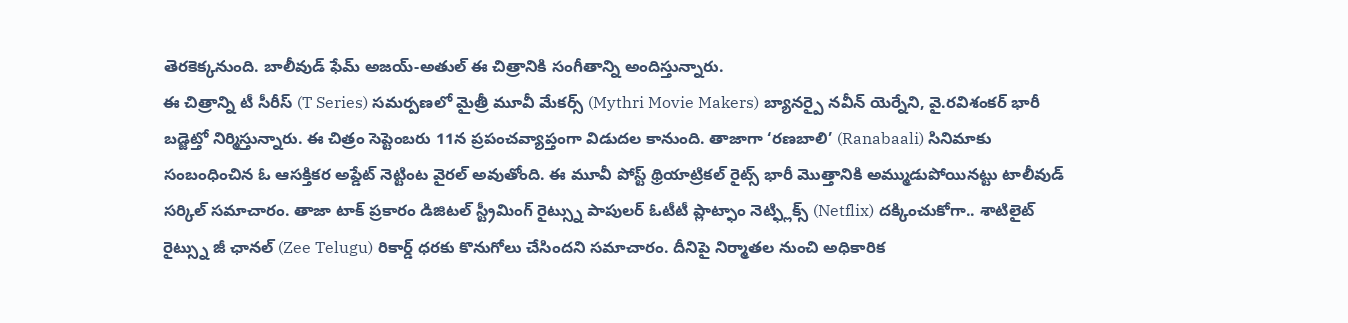తెరకెక్కనుంది. బాలీవుడ్ ఫేమ్ అజయ్-అతుల్ ఈ చిత్రానికి సంగీతాన్ని అందిస్తున్నారు.
ఈ చిత్రాన్ని టీ సీరీస్ (T Series) సమర్పణలో మైత్రీ మూవీ మేకర్స్ (Mythri Movie Makers) బ్యానర్పై నవీన్ యెర్నేని, వై.రవిశంకర్ భారీ బడ్జెట్తో నిర్మిస్తున్నారు. ఈ చిత్రం సెప్టెంబరు 11న ప్రపంచవ్యాప్తంగా విడుదల కానుంది. తాజాగా ‘రణబాలి’ (Ranabaali) సినిమాకు సంబంధించిన ఓ ఆసక్తికర అప్డేట్ నెట్టింట వైరల్ అవుతోంది. ఈ మూవీ పోస్ట్ థ్రియాట్రికల్ రైట్స్ భారీ మొత్తానికి అమ్ముడుపోయినట్టు టాలీవుడ్ సర్కిల్ సమాచారం. తాజా టాక్ ప్రకారం డిజిటల్ స్ట్రీమింగ్ రైట్స్ను పాపులర్ ఓటీటీ ప్లాట్ఫాం నెట్ఫ్లిక్స్ (Netflix) దక్కించుకోగా.. శాటిలైట్ రైట్స్ను జీ ఛానల్ (Zee Telugu) రికార్డ్ ధరకు కొనుగోలు చేసిందని సమాచారం. దీనిపై నిర్మాతల నుంచి అధికారిక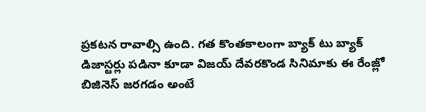ప్రకటన రావాల్సి ఉంది. గత కొంతకాలంగా బ్యాక్ టు బ్యాక్ డిజాస్టర్లు పడినా కూడా విజయ్ దేవరకొండ సినిమాకు ఈ రేంజ్లో బిజినెస్ జరగడం అంటే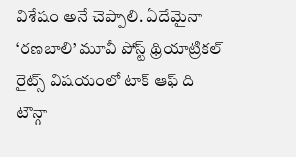విశేషం అనే చెప్పాలి. ఏదేమైనా ‘రణబాలి’ మూవీ పోస్ట్ థ్రియాట్రికల్ రైట్స్ విషయంలో టాక్ ఆఫ్ ది టౌన్గా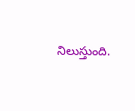నిలుస్తుంది.